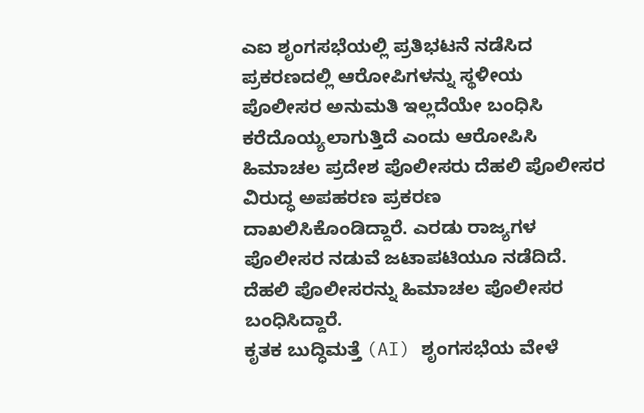ಎಐ ಶೃಂಗಸಭೆಯಲ್ಲಿ ಪ್ರತಿಭಟನೆ ನಡೆಸಿದ ಪ್ರಕರಣದಲ್ಲಿ ಆರೋಪಿಗಳನ್ನು ಸ್ಥಳೀಯ ಪೊಲೀಸರ ಅನುಮತಿ ಇಲ್ಲದೆಯೇ ಬಂಧಿಸಿ ಕರೆದೊಯ್ಯಲಾಗುತ್ತಿದೆ ಎಂದು ಆರೋಪಿಸಿ ಹಿಮಾಚಲ ಪ್ರದೇಶ ಪೊಲೀಸರು ದೆಹಲಿ ಪೊಲೀಸರ ವಿರುದ್ಧ ಅಪಹರಣ ಪ್ರಕರಣ ದಾಖಲಿಸಿಕೊಂಡಿದ್ದಾರೆ. ಎರಡು ರಾಜ್ಯಗಳ ಪೊಲೀಸರ ನಡುವೆ ಜಟಾಪಟಿಯೂ ನಡೆದಿದೆ. ದೆಹಲಿ ಪೊಲೀಸರನ್ನು ಹಿಮಾಚಲ ಪೊಲೀಸರ ಬಂಧಿಸಿದ್ದಾರೆ.
ಕೃತಕ ಬುದ್ಧಿಮತ್ತೆ (AI) ಶೃಂಗಸಭೆಯ ವೇಳೆ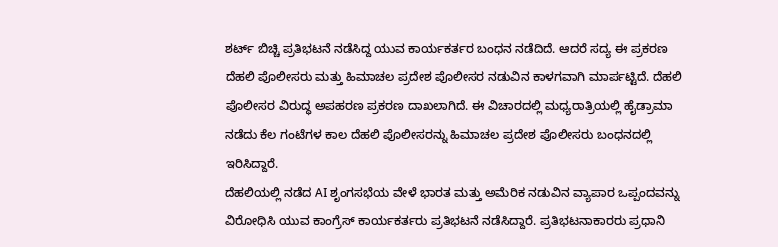ಶರ್ಟ್ ಬಿಚ್ಚಿ ಪ್ರತಿಭಟನೆ ನಡೆಸಿದ್ದ ಯುವ ಕಾರ್ಯಕರ್ತರ ಬಂಧನ ನಡೆದಿದೆ. ಆದರೆ ಸದ್ಯ ಈ ಪ್ರಕರಣ ದೆಹಲಿ ಪೊಲೀಸರು ಮತ್ತು ಹಿಮಾಚಲ ಪ್ರದೇಶ ಪೊಲೀಸರ ನಡುವಿನ ಕಾಳಗವಾಗಿ ಮಾರ್ಪಟ್ಟಿದೆ. ದೆಹಲಿ ಪೊಲೀಸರ ವಿರುದ್ಧ ಅಪಹರಣ ಪ್ರಕರಣ ದಾಖಲಾಗಿದೆ. ಈ ವಿಚಾರದಲ್ಲಿ ಮಧ್ಯರಾತ್ರಿಯಲ್ಲಿ ಹೈಡ್ರಾಮಾ ನಡೆದು ಕೆಲ ಗಂಟೆಗಳ ಕಾಲ ದೆಹಲಿ ಪೊಲೀಸರನ್ನು ಹಿಮಾಚಲ ಪ್ರದೇಶ ಪೊಲೀಸರು ಬಂಧನದಲ್ಲಿ ಇರಿಸಿದ್ದಾರೆ.
ದೆಹಲಿಯಲ್ಲಿ ನಡೆದ AI ಶೃಂಗಸಭೆಯ ವೇಳೆ ಭಾರತ ಮತ್ತು ಅಮೆರಿಕ ನಡುವಿನ ವ್ಯಾಪಾರ ಒಪ್ಪಂದವನ್ನು ವಿರೋಧಿಸಿ ಯುವ ಕಾಂಗ್ರೆಸ್ ಕಾರ್ಯಕರ್ತರು ಪ್ರತಿಭಟನೆ ನಡೆಸಿದ್ದಾರೆ. ಪ್ರತಿಭಟನಾಕಾರರು ಪ್ರಧಾನಿ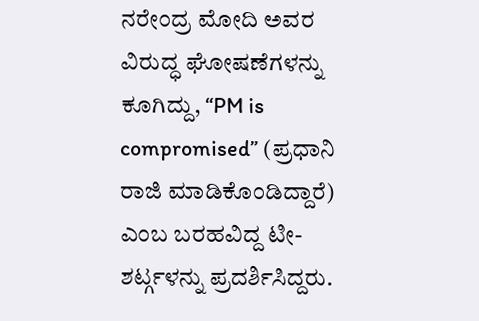ನರೇಂದ್ರ ಮೋದಿ ಅವರ ವಿರುದ್ಧ ಘೋಷಣೆಗಳನ್ನು ಕೂಗಿದ್ದು, “PM is compromised” (ಪ್ರಧಾನಿ ರಾಜಿ ಮಾಡಿಕೊಂಡಿದ್ದಾರೆ) ಎಂಬ ಬರಹವಿದ್ದ ಟೀ-ಶರ್ಟ್ಗಳನ್ನು ಪ್ರದರ್ಶಿಸಿದ್ದರು.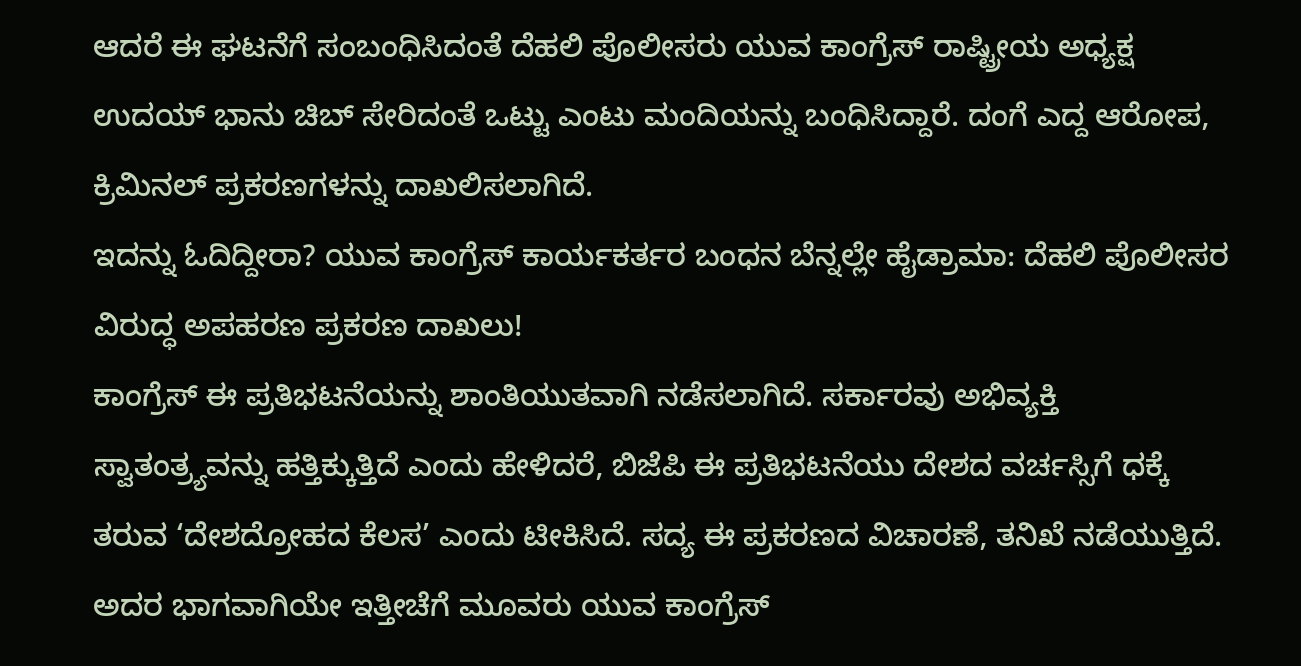ಆದರೆ ಈ ಘಟನೆಗೆ ಸಂಬಂಧಿಸಿದಂತೆ ದೆಹಲಿ ಪೊಲೀಸರು ಯುವ ಕಾಂಗ್ರೆಸ್ ರಾಷ್ಟ್ರೀಯ ಅಧ್ಯಕ್ಷ ಉದಯ್ ಭಾನು ಚಿಬ್ ಸೇರಿದಂತೆ ಒಟ್ಟು ಎಂಟು ಮಂದಿಯನ್ನು ಬಂಧಿಸಿದ್ದಾರೆ. ದಂಗೆ ಎದ್ದ ಆರೋಪ, ಕ್ರಿಮಿನಲ್ ಪ್ರಕರಣಗಳನ್ನು ದಾಖಲಿಸಲಾಗಿದೆ.
ಇದನ್ನು ಓದಿದ್ದೀರಾ? ಯುವ ಕಾಂಗ್ರೆಸ್ ಕಾರ್ಯಕರ್ತರ ಬಂಧನ ಬೆನ್ನಲ್ಲೇ ಹೈಡ್ರಾಮಾ: ದೆಹಲಿ ಪೊಲೀಸರ ವಿರುದ್ಧ ಅಪಹರಣ ಪ್ರಕರಣ ದಾಖಲು!
ಕಾಂಗ್ರೆಸ್ ಈ ಪ್ರತಿಭಟನೆಯನ್ನು ಶಾಂತಿಯುತವಾಗಿ ನಡೆಸಲಾಗಿದೆ. ಸರ್ಕಾರವು ಅಭಿವ್ಯಕ್ತಿ ಸ್ವಾತಂತ್ರ್ಯವನ್ನು ಹತ್ತಿಕ್ಕುತ್ತಿದೆ ಎಂದು ಹೇಳಿದರೆ, ಬಿಜೆಪಿ ಈ ಪ್ರತಿಭಟನೆಯು ದೇಶದ ವರ್ಚಸ್ಸಿಗೆ ಧಕ್ಕೆ ತರುವ ‘ದೇಶದ್ರೋಹದ ಕೆಲಸ’ ಎಂದು ಟೀಕಿಸಿದೆ. ಸದ್ಯ ಈ ಪ್ರಕರಣದ ವಿಚಾರಣೆ, ತನಿಖೆ ನಡೆಯುತ್ತಿದೆ. ಅದರ ಭಾಗವಾಗಿಯೇ ಇತ್ತೀಚೆಗೆ ಮೂವರು ಯುವ ಕಾಂಗ್ರೆಸ್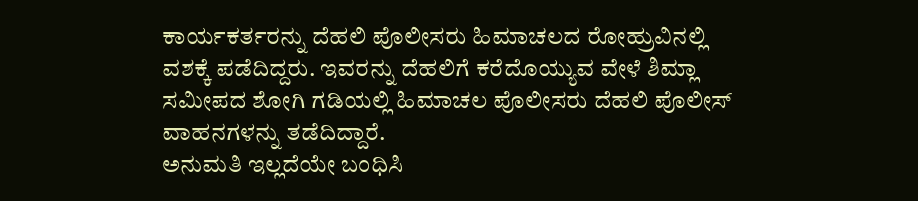ಕಾರ್ಯಕರ್ತರನ್ನು ದೆಹಲಿ ಪೊಲೀಸರು ಹಿಮಾಚಲದ ರೋಹ್ರುವಿನಲ್ಲಿ ವಶಕ್ಕೆ ಪಡೆದಿದ್ದರು. ಇವರನ್ನು ದೆಹಲಿಗೆ ಕರೆದೊಯ್ಯುವ ವೇಳೆ ಶಿಮ್ಲಾ ಸಮೀಪದ ಶೋಗಿ ಗಡಿಯಲ್ಲಿ ಹಿಮಾಚಲ ಪೊಲೀಸರು ದೆಹಲಿ ಪೊಲೀಸ್ ವಾಹನಗಳನ್ನು ತಡೆದಿದ್ದಾರೆ.
ಅನುಮತಿ ಇಲ್ಲದೆಯೇ ಬಂಧಿಸಿ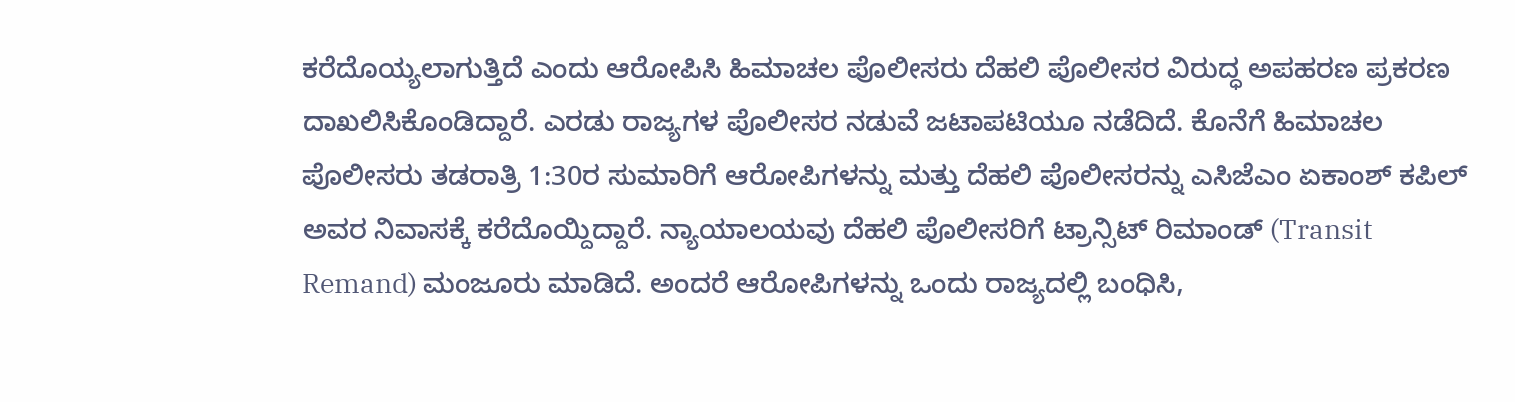ಕರೆದೊಯ್ಯಲಾಗುತ್ತಿದೆ ಎಂದು ಆರೋಪಿಸಿ ಹಿಮಾಚಲ ಪೊಲೀಸರು ದೆಹಲಿ ಪೊಲೀಸರ ವಿರುದ್ಧ ಅಪಹರಣ ಪ್ರಕರಣ ದಾಖಲಿಸಿಕೊಂಡಿದ್ದಾರೆ. ಎರಡು ರಾಜ್ಯಗಳ ಪೊಲೀಸರ ನಡುವೆ ಜಟಾಪಟಿಯೂ ನಡೆದಿದೆ. ಕೊನೆಗೆ ಹಿಮಾಚಲ ಪೊಲೀಸರು ತಡರಾತ್ರಿ 1:30ರ ಸುಮಾರಿಗೆ ಆರೋಪಿಗಳನ್ನು ಮತ್ತು ದೆಹಲಿ ಪೊಲೀಸರನ್ನು ಎಸಿಜೆಎಂ ಏಕಾಂಶ್ ಕಪಿಲ್ ಅವರ ನಿವಾಸಕ್ಕೆ ಕರೆದೊಯ್ದಿದ್ದಾರೆ. ನ್ಯಾಯಾಲಯವು ದೆಹಲಿ ಪೊಲೀಸರಿಗೆ ಟ್ರಾನ್ಸಿಟ್ ರಿಮಾಂಡ್ (Transit Remand) ಮಂಜೂರು ಮಾಡಿದೆ. ಅಂದರೆ ಆರೋಪಿಗಳನ್ನು ಒಂದು ರಾಜ್ಯದಲ್ಲಿ ಬಂಧಿಸಿ,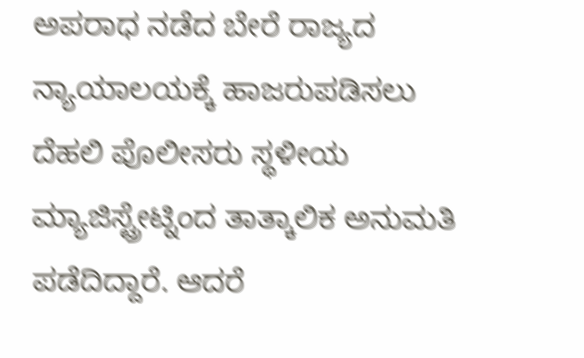ಅಪರಾಧ ನಡೆದ ಬೇರೆ ರಾಜ್ಯದ ನ್ಯಾಯಾಲಯಕ್ಕೆ ಹಾಜರುಪಡಿಸಲು ದೆಹಲಿ ಪೊಲೀಸರು ಸ್ಥಳೀಯ ಮ್ಯಾಜಿಸ್ಟ್ರೇಟ್ನಿಂದ ತಾತ್ಕಾಲಿಕ ಅನುಮತಿ ಪಡೆದಿದ್ದಾರೆ. ಆದರೆ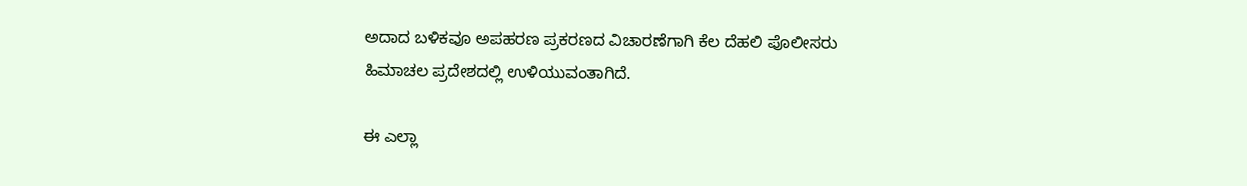ಅದಾದ ಬಳಿಕವೂ ಅಪಹರಣ ಪ್ರಕರಣದ ವಿಚಾರಣೆಗಾಗಿ ಕೆಲ ದೆಹಲಿ ಪೊಲೀಸರು ಹಿಮಾಚಲ ಪ್ರದೇಶದಲ್ಲಿ ಉಳಿಯುವಂತಾಗಿದೆ.

ಈ ಎಲ್ಲಾ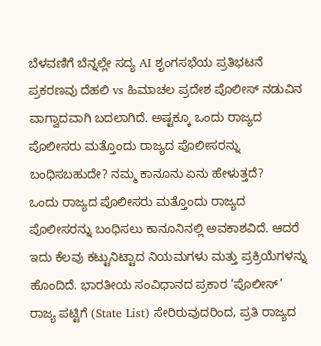ಬೆಳವಣಿಗೆ ಬೆನ್ನಲ್ಲೇ ಸದ್ಯ AI ಶೃಂಗಸಭೆಯ ಪ್ರತಿಭಟನೆ ಪ್ರಕರಣವು ದೆಹಲಿ vs ಹಿಮಾಚಲ ಪ್ರದೇಶ ಪೊಲೀಸ್ ನಡುವಿನ ವಾಗ್ವಾದವಾಗಿ ಬದಲಾಗಿದೆ. ಅಷ್ಟಕ್ಕೂ ಒಂದು ರಾಜ್ಯದ ಪೊಲೀಸರು ಮತ್ತೊಂದು ರಾಜ್ಯದ ಪೊಲೀಸರನ್ನು ಬಂಧಿಸಬಹುದೇ? ನಮ್ಮ ಕಾನೂನು ಏನು ಹೇಳುತ್ತದೆ?
ಒಂದು ರಾಜ್ಯದ ಪೊಲೀಸರು ಮತ್ತೊಂದು ರಾಜ್ಯದ ಪೊಲೀಸರನ್ನು ಬಂಧಿಸಲು ಕಾನೂನಿನಲ್ಲಿ ಅವಕಾಶವಿದೆ. ಆದರೆ ಇದು ಕೆಲವು ಕಟ್ಟುನಿಟ್ಟಾದ ನಿಯಮಗಳು ಮತ್ತು ಪ್ರಕ್ರಿಯೆಗಳನ್ನು ಹೊಂದಿದೆ. ಭಾರತೀಯ ಸಂವಿಧಾನದ ಪ್ರಕಾರ ‘ಪೊಲೀಸ್’ ರಾಜ್ಯ ಪಟ್ಟಿಗೆ (State List) ಸೇರಿರುವುದರಿಂದ, ಪ್ರತಿ ರಾಜ್ಯದ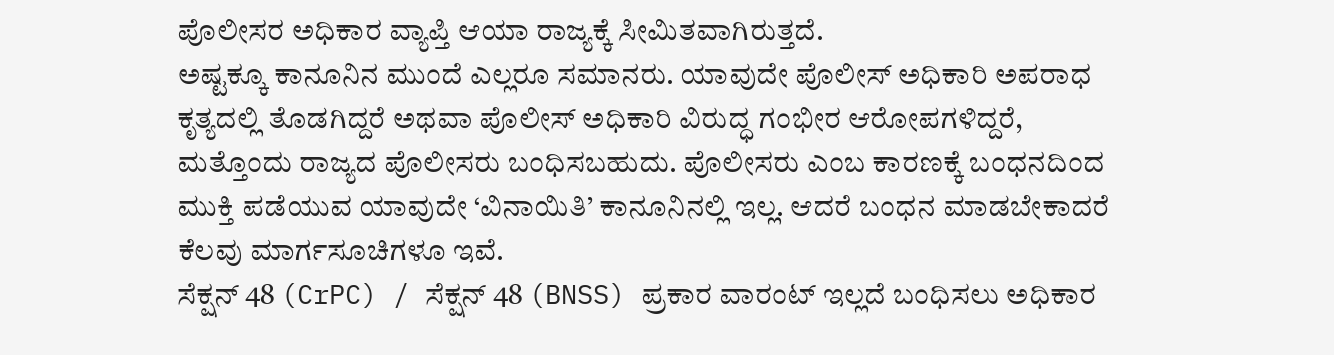ಪೊಲೀಸರ ಅಧಿಕಾರ ವ್ಯಾಪ್ತಿ ಆಯಾ ರಾಜ್ಯಕ್ಕೆ ಸೀಮಿತವಾಗಿರುತ್ತದೆ.
ಅಷ್ಟಕ್ಕೂ ಕಾನೂನಿನ ಮುಂದೆ ಎಲ್ಲರೂ ಸಮಾನರು. ಯಾವುದೇ ಪೊಲೀಸ್ ಅಧಿಕಾರಿ ಅಪರಾಧ ಕೃತ್ಯದಲ್ಲಿ ತೊಡಗಿದ್ದರೆ ಅಥವಾ ಪೊಲೀಸ್ ಅಧಿಕಾರಿ ವಿರುದ್ಧ ಗಂಭೀರ ಆರೋಪಗಳಿದ್ದರೆ, ಮತ್ತೊಂದು ರಾಜ್ಯದ ಪೊಲೀಸರು ಬಂಧಿಸಬಹುದು. ಪೊಲೀಸರು ಎಂಬ ಕಾರಣಕ್ಕೆ ಬಂಧನದಿಂದ ಮುಕ್ತಿ ಪಡೆಯುವ ಯಾವುದೇ ‘ವಿನಾಯಿತಿ’ ಕಾನೂನಿನಲ್ಲಿ ಇಲ್ಲ. ಆದರೆ ಬಂಧನ ಮಾಡಬೇಕಾದರೆ ಕೆಲವು ಮಾರ್ಗಸೂಚಿಗಳೂ ಇವೆ.
ಸೆಕ್ಷನ್ 48 (CrPC) / ಸೆಕ್ಷನ್ 48 (BNSS) ಪ್ರಕಾರ ವಾರಂಟ್ ಇಲ್ಲದೆ ಬಂಧಿಸಲು ಅಧಿಕಾರ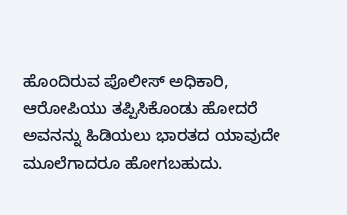ಹೊಂದಿರುವ ಪೊಲೀಸ್ ಅಧಿಕಾರಿ, ಆರೋಪಿಯು ತಪ್ಪಿಸಿಕೊಂಡು ಹೋದರೆ ಅವನನ್ನು ಹಿಡಿಯಲು ಭಾರತದ ಯಾವುದೇ ಮೂಲೆಗಾದರೂ ಹೋಗಬಹುದು.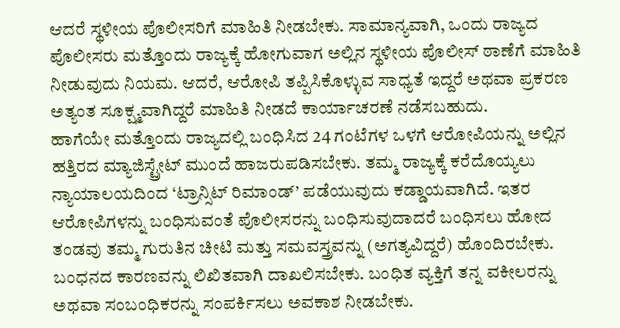ಆದರೆ ಸ್ಥಳೀಯ ಪೊಲೀಸರಿಗೆ ಮಾಹಿತಿ ನೀಡಬೇಕು. ಸಾಮಾನ್ಯವಾಗಿ, ಒಂದು ರಾಜ್ಯದ ಪೊಲೀಸರು ಮತ್ತೊಂದು ರಾಜ್ಯಕ್ಕೆ ಹೋಗುವಾಗ ಅಲ್ಲಿನ ಸ್ಥಳೀಯ ಪೊಲೀಸ್ ಠಾಣೆಗೆ ಮಾಹಿತಿ ನೀಡುವುದು ನಿಯಮ. ಆದರೆ, ಆರೋಪಿ ತಪ್ಪಿಸಿಕೊಳ್ಳುವ ಸಾಧ್ಯತೆ ಇದ್ದರೆ ಅಥವಾ ಪ್ರಕರಣ ಅತ್ಯಂತ ಸೂಕ್ಷ್ಮವಾಗಿದ್ದರೆ ಮಾಹಿತಿ ನೀಡದೆ ಕಾರ್ಯಾಚರಣೆ ನಡೆಸಬಹುದು.
ಹಾಗೆಯೇ ಮತ್ತೊಂದು ರಾಜ್ಯದಲ್ಲಿ ಬಂಧಿಸಿದ 24 ಗಂಟೆಗಳ ಒಳಗೆ ಆರೋಪಿಯನ್ನು ಅಲ್ಲಿನ ಹತ್ತಿರದ ಮ್ಯಾಜಿಸ್ಟ್ರೇಟ್ ಮುಂದೆ ಹಾಜರುಪಡಿಸಬೇಕು. ತಮ್ಮ ರಾಜ್ಯಕ್ಕೆ ಕರೆದೊಯ್ಯಲು ನ್ಯಾಯಾಲಯದಿಂದ ‘ಟ್ರಾನ್ಸಿಟ್ ರಿಮಾಂಡ್’ ಪಡೆಯುವುದು ಕಡ್ಡಾಯವಾಗಿದೆ. ಇತರ ಆರೋಪಿಗಳನ್ನು ಬಂಧಿಸುವಂತೆ ಪೊಲೀಸರನ್ನು ಬಂಧಿಸುವುದಾದರೆ ಬಂಧಿಸಲು ಹೋದ ತಂಡವು ತಮ್ಮ ಗುರುತಿನ ಚೀಟಿ ಮತ್ತು ಸಮವಸ್ತ್ರವನ್ನು (ಅಗತ್ಯವಿದ್ದರೆ) ಹೊಂದಿರಬೇಕು. ಬಂಧನದ ಕಾರಣವನ್ನು ಲಿಖಿತವಾಗಿ ದಾಖಲಿಸಬೇಕು. ಬಂಧಿತ ವ್ಯಕ್ತಿಗೆ ತನ್ನ ವಕೀಲರನ್ನು ಅಥವಾ ಸಂಬಂಧಿಕರನ್ನು ಸಂಪರ್ಕಿಸಲು ಅವಕಾಶ ನೀಡಬೇಕು.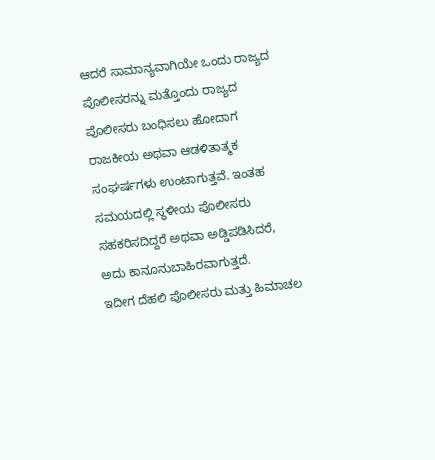ಆದರೆ ಸಾಮಾನ್ಯವಾಗಿಯೇ ಒಂದು ರಾಜ್ಯದ ಪೊಲೀಸರನ್ನು ಮತ್ತೊಂದು ರಾಜ್ಯದ ಪೊಲೀಸರು ಬಂಧಿಸಲು ಹೋದಾಗ ರಾಜಕೀಯ ಅಥವಾ ಆಡಳಿತಾತ್ಮಕ ಸಂಘರ್ಷಗಳು ಉಂಟಾಗುತ್ತವೆ. ಇಂತಹ ಸಮಯದಲ್ಲಿ ಸ್ಥಳೀಯ ಪೊಲೀಸರು ಸಹಕರಿಸದಿದ್ದರೆ ಅಥವಾ ಅಡ್ಡಿಪಡಿಸಿದರೆ, ಅದು ಕಾನೂನುಬಾಹಿರವಾಗುತ್ತದೆ.
ಇದೀಗ ದೆಹಲಿ ಪೊಲೀಸರು ಮತ್ತು ಹಿಮಾಚಲ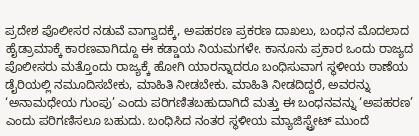ಪ್ರದೇಶ ಪೊಲೀಸರ ನಡುವೆ ವಾಗ್ವಾದಕ್ಕೆ, ಅಪಹರಣ ಪ್ರಕರಣ ದಾಖಲು, ಬಂಧನ ಮೊದಲಾದ ಹೈಡ್ರಾಮಾಕ್ಕೆ ಕಾರಣವಾಗಿದ್ದೂ ಈ ಕಡ್ಡಾಯ ನಿಯಮಗಳೇ. ಕಾನೂನು ಪ್ರಕಾರ ಒಂದು ರಾಜ್ಯದ ಪೊಲೀಸರು ಮತ್ತೊಂದು ರಾಜ್ಯಕ್ಕೆ ಹೋಗಿ ಯಾರನ್ನಾದರೂ ಬಂಧಿಸುವಾಗ ಸ್ಥಳೀಯ ಠಾಣೆಯ ಡೈರಿಯಲ್ಲಿ ನಮೂದಿಸಬೇಕು, ಮಾಹಿತಿ ನೀಡಬೇಕು. ಮಾಹಿತಿ ನೀಡದಿದ್ದರೆ, ಅವರನ್ನು ‘ಅನಾಮಧೇಯ ಗುಂಪು’ ಎಂದು ಪರಿಗಣಿತಬಹುದಾಗಿದೆ ಮತ್ತು ಈ ಬಂಧನವನ್ನು ‘ಅಪಹರಣ’ ಎಂದು ಪರಿಗಣಿಸಲೂ ಬಹುದು. ಬಂಧಿಸಿದ ನಂತರ ಸ್ಥಳೀಯ ಮ್ಯಾಜಿಸ್ಟ್ರೇಟ್ ಮುಂದೆ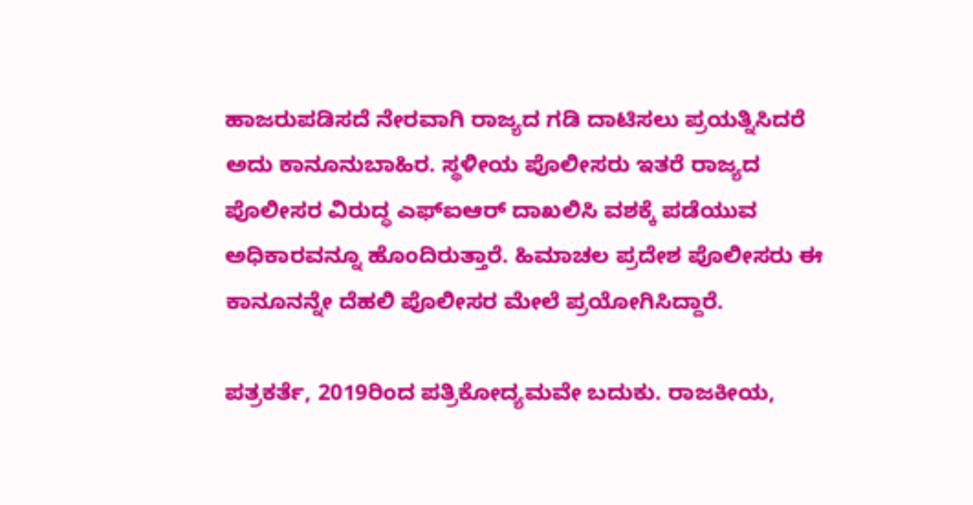ಹಾಜರುಪಡಿಸದೆ ನೇರವಾಗಿ ರಾಜ್ಯದ ಗಡಿ ದಾಟಿಸಲು ಪ್ರಯತ್ನಿಸಿದರೆ ಅದು ಕಾನೂನುಬಾಹಿರ. ಸ್ಥಳೀಯ ಪೊಲೀಸರು ಇತರೆ ರಾಜ್ಯದ ಪೊಲೀಸರ ವಿರುದ್ಧ ಎಫ್ಐಆರ್ ದಾಖಲಿಸಿ ವಶಕ್ಕೆ ಪಡೆಯುವ ಅಧಿಕಾರವನ್ನೂ ಹೊಂದಿರುತ್ತಾರೆ. ಹಿಮಾಚಲ ಪ್ರದೇಶ ಪೊಲೀಸರು ಈ ಕಾನೂನನ್ನೇ ದೆಹಲಿ ಪೊಲೀಸರ ಮೇಲೆ ಪ್ರಯೋಗಿಸಿದ್ದಾರೆ.

ಪತ್ರಕರ್ತೆ, 2019ರಿಂದ ಪತ್ರಿಕೋದ್ಯಮವೇ ಬದುಕು. ರಾಜಕೀಯ,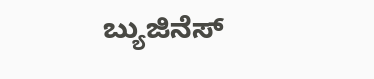ಬ್ಯುಜಿನೆಸ್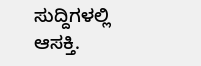ಸುದ್ದಿಗಳಲ್ಲಿ ಆಸಕ್ತಿ.